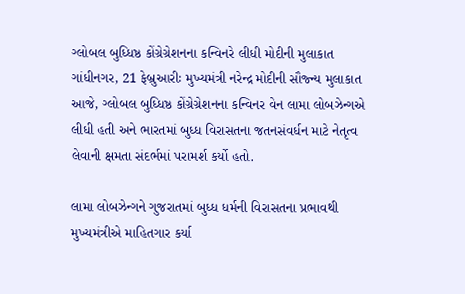ગ્લોબલ બુધ્ધિષ્ઠ કોંગ્રેગ્રેશનના કન્વિનરે લીધી મોદીની મુલાકાત
ગાંધીનગર, 21 ફેબ્રુઆરીઃ મુખ્યમંત્રી નરેન્દ્ર મોદીની સૌજ્ન્ય મુલાકાત આજે, ગ્લોબલ બુધ્ધિષ્ઠ કોંગ્રેગ્રેશનના કન્વિનર વેન લામા લોબઝેન્ગએ લીધી હતી અને ભારતમાં બુધ્ધ વિરાસતના જતનસંવર્ધન માટે નેતૃત્વ લેવાની ક્ષમતા સંદર્ભમાં પરામર્શ કર્યો હતો.

લામા લોબઝેન્ગને ગુજરાતમાં બુધ્ધ ધર્મની વિરાસતના પ્રભાવથી મુખ્યમંત્રીએ માહિતગાર કર્યા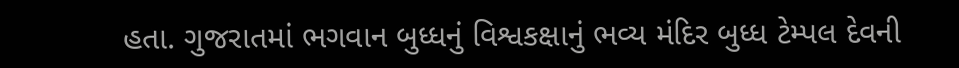હતા. ગુજરાતમાં ભગવાન બુધ્ધનું વિશ્વકક્ષાનું ભવ્ય મંદિર બુધ્ધ ટેમ્પલ દેવની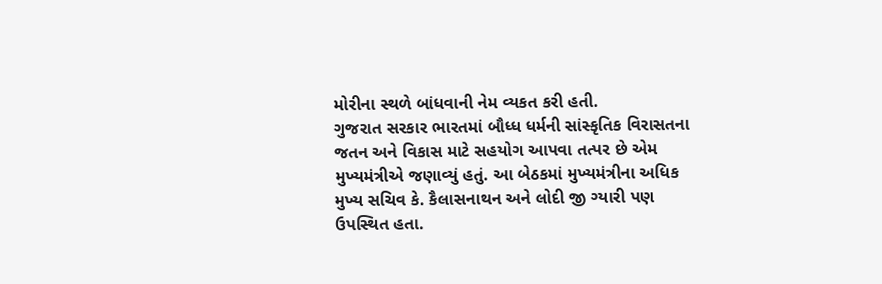મોરીના સ્થળે બાંધવાની નેમ વ્યકત કરી હતી.
ગુજરાત સરકાર ભારતમાં બૌધ્ધ ધર્મની સાંસ્કૃતિક વિરાસતના જતન અને વિકાસ માટે સહયોગ આપવા તત્પર છે એમ મુખ્યમંત્રીએ જણાવ્યું હતું. આ બેઠકમાં મુખ્યમંત્રીના અધિક મુખ્ય સચિવ કે. કૈલાસનાથન અને લોદી જી ગ્યારી પણ ઉપસ્થિત હતા.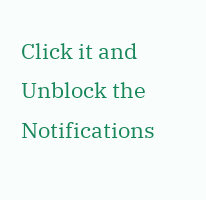Click it and Unblock the Notifications